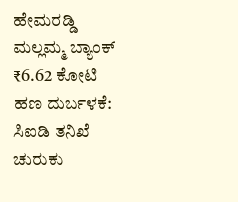ಹೇಮರಡ್ಡಿ ಮಲ್ಲಮ್ಮ ಬ್ಯಾಂಕ್ ₹6.62 ಕೋಟಿ ಹಣ ದುರ್ಬಳಕೆ: ಸಿಐಡಿ ತನಿಖೆ ಚುರುಕು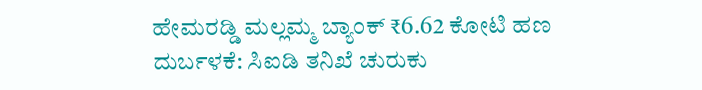ಹೇಮರಡ್ಡಿ ಮಲ್ಲಮ್ಮ ಬ್ಯಾಂಕ್ ₹6.62 ಕೋಟಿ ಹಣ ದುರ್ಬಳಕೆ: ಸಿಐಡಿ ತನಿಖೆ ಚುರುಕು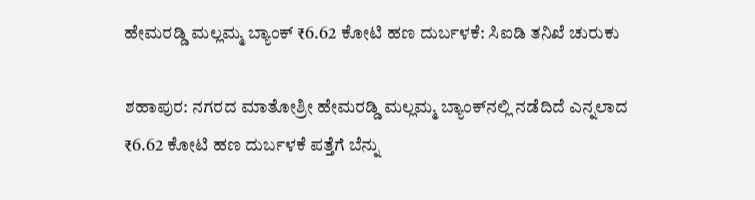ಹೇಮರಡ್ಡಿ ಮಲ್ಲಮ್ಮ ಬ್ಯಾಂಕ್ ₹6.62 ಕೋಟಿ ಹಣ ದುರ್ಬಳಕೆ: ಸಿಐಡಿ ತನಿಖೆ ಚುರುಕು

ಶಹಾಪುರ: ನಗರದ ಮಾತೋಶ್ರೀ ಹೇಮರಡ್ಡಿ ಮಲ್ಲಮ್ಮ ಬ್ಯಾಂಕ್‌ನಲ್ಲಿ ನಡೆದಿದೆ ಎನ್ನಲಾದ ₹6.62 ಕೋಟಿ ಹಣ ದುರ್ಬಳಕೆ ಪತ್ತೆಗೆ ಬೆನ್ನು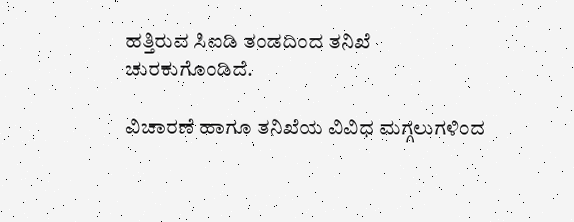ಹತ್ತಿರುವ ಸಿಐಡಿ ತಂಡದಿಂದ ತನಿಖೆ ಚುರಕುಗೊಂಡಿದೆ.

ವಿಚಾರಣೆ ಹಾಗೂ ತನಿಖೆಯ ವಿವಿಧ ಮಗ್ಗಲುಗಳಿಂದ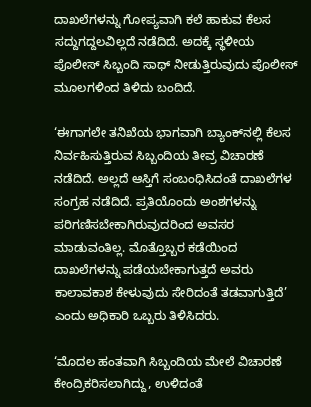ದಾಖಲೆಗಳನ್ನು ಗೋಪ್ಯವಾಗಿ ಕಲೆ ಹಾಕುವ ಕೆಲಸ ಸದ್ದುಗದ್ದಲವಿಲ್ಲದೆ ನಡೆದಿದೆ. ಅದಕ್ಕೆ ಸ್ಥಳೀಯ ಪೊಲೀಸ್ ಸಿಬ್ಬಂದಿ ಸಾಥ್ ನೀಡುತ್ತಿರುವುದು ಪೊಲೀಸ್ ಮೂಲಗಳಿಂದ ತಿಳಿದು ಬಂದಿದೆ.

‘ಈಗಾಗಲೇ ತನಿಖೆಯ ಭಾಗವಾಗಿ ಬ್ಯಾಂಕ್‌ನಲ್ಲಿ ಕೆಲಸ ನಿರ್ವಹಿಸುತ್ತಿರುವ ಸಿಬ್ಬಂದಿಯ ತೀವ್ರ ವಿಚಾರಣೆ ನಡೆದಿದೆ. ಅಲ್ಲದೆ ಆಸ್ತಿಗೆ ಸಂಬಂಧಿಸಿದಂತೆ ದಾಖಲೆಗಳ ಸಂಗ್ರಹ ನಡೆದಿದೆ. ಪ್ರತಿಯೊಂದು ಅಂಶಗಳನ್ನು ಪರಿಗಣಿಸಬೇಕಾಗಿರುವುದರಿಂದ ಅವಸರ ಮಾಡುವಂತಿಲ್ಲ. ಮೊತ್ತೊಬ್ಬರ ಕಡೆಯಿಂದ ದಾಖಲೆಗಳನ್ನು ಪಡೆಯಬೇಕಾಗುತ್ತದೆ ಅವರು ಕಾಲಾವಕಾಶ ಕೇಳುವುದು ಸೇರಿದಂತೆ ತಡವಾಗುತ್ತಿದೆ’ ಎಂದು ಅಧಿಕಾರಿ ಒಬ್ಬರು ತಿಳಿಸಿದರು.

‘ಮೊದಲ ಹಂತವಾಗಿ ಸಿಬ್ಬಂದಿಯ ಮೇಲೆ ವಿಚಾರಣೆ ಕೇಂದ್ರಿಕರಿಸಲಾಗಿದ್ದು, ಉಳಿದಂತೆ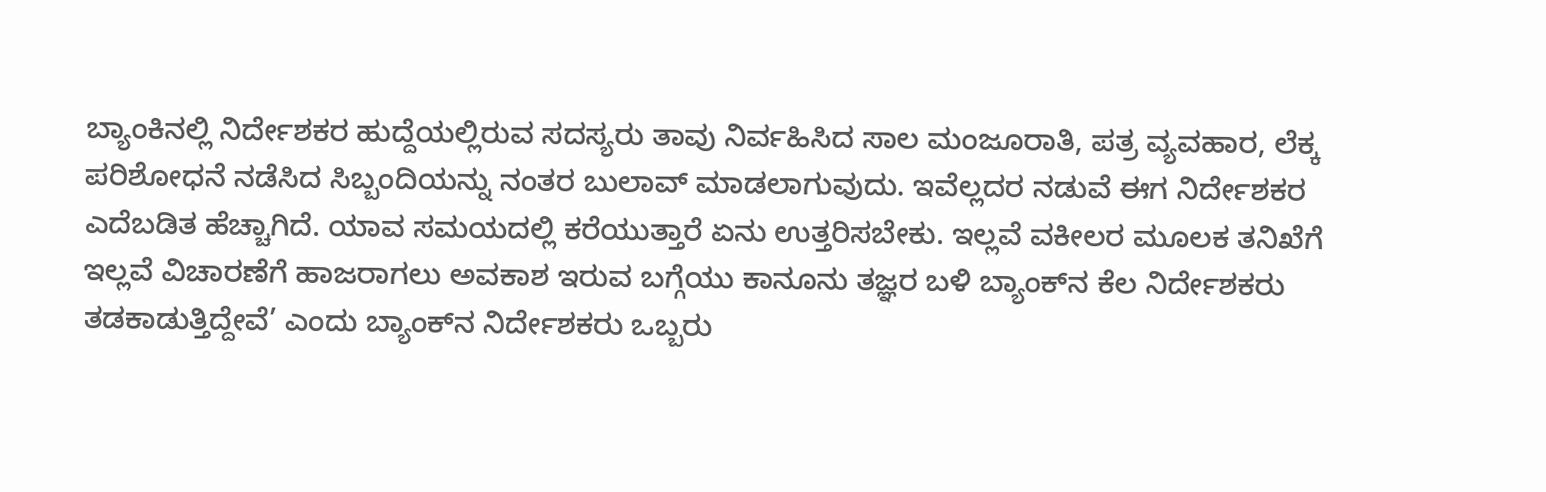ಬ್ಯಾಂಕಿನಲ್ಲಿ ನಿರ್ದೇಶಕರ ಹುದ್ದೆಯಲ್ಲಿರುವ ಸದಸ್ಯರು ತಾವು ನಿರ್ವಹಿಸಿದ ಸಾಲ ಮಂಜೂರಾತಿ, ಪತ್ರ ವ್ಯವಹಾರ, ಲೆಕ್ಕ ಪರಿಶೋಧನೆ ನಡೆಸಿದ ಸಿಬ್ಬಂದಿಯನ್ನು ನಂತರ ಬುಲಾವ್ ಮಾಡಲಾಗುವುದು. ಇವೆಲ್ಲದರ ನಡುವೆ ಈಗ ನಿರ್ದೇಶಕರ ಎದೆಬಡಿತ ಹೆಚ್ಚಾಗಿದೆ. ಯಾವ ಸಮಯದಲ್ಲಿ ಕರೆಯುತ್ತಾರೆ ಏನು ಉತ್ತರಿಸಬೇಕು. ಇಲ್ಲವೆ ವಕೀಲರ ಮೂಲಕ ತನಿಖೆಗೆ ಇಲ್ಲವೆ ವಿಚಾರಣೆಗೆ ಹಾಜರಾಗಲು ಅವಕಾಶ ಇರುವ ಬಗ್ಗೆಯು ಕಾನೂನು ತಜ್ಞರ ಬಳಿ ಬ್ಯಾಂಕ್‌ನ ಕೆಲ ನಿರ್ದೇಶಕರು ತಡಕಾಡುತ್ತಿದ್ದೇವೆ’ ಎಂದು ಬ್ಯಾಂಕ್‌ನ ನಿರ್ದೇಶಕರು ಒಬ್ಬರು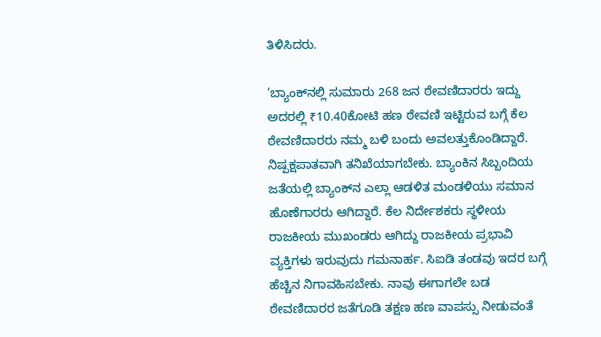ತಿಳಿಸಿದರು.

‘ಬ್ಯಾಂಕ್‌ನಲ್ಲಿ ಸುಮಾರು 268 ಜನ ಠೇವಣಿದಾರರು ಇದ್ದು ಅದರಲ್ಲಿ ₹10.40ಕೋಟಿ ಹಣ ಠೇವಣಿ ಇಟ್ಟಿರುವ ಬಗ್ಗೆ ಕೆಲ ಠೇವಣಿದಾರರು ನಮ್ಮ ಬಳಿ ಬಂದು ಅವಲತ್ತುಕೊಂಡಿದ್ದಾರೆ. ನಿಷ್ಪಕ್ಷಪಾತವಾಗಿ ತನಿಖೆಯಾಗಬೇಕು. ಬ್ಯಾಂಕಿನ ಸಿಬ್ಬಂದಿಯ ಜತೆಯಲ್ಲಿ ಬ್ಯಾಂಕ್‌ನ ಎಲ್ಲಾ ಆಡಳಿತ ಮಂಡಳಿಯು ಸಮಾನ ಹೊಣೆಗಾರರು ಆಗಿದ್ದಾರೆ. ಕೆಲ ನಿರ್ದೇಶಕರು ಸ್ಥಳೀಯ ರಾಜಕೀಯ ಮುಖಂಡರು ಆಗಿದ್ದು ರಾಜಕೀಯ ಪ್ರಭಾವಿ ವ್ಯಕ್ತಿಗಳು ಇರುವುದು ಗಮನಾರ್ಹ. ಸಿಐಡಿ ತಂಡವು ಇದರ ಬಗ್ಗೆ ಹೆಚ್ಚಿನ ನಿಗಾವಹಿಸಬೇಕು. ನಾವು ಈಗಾಗಲೇ ಬಡ ಠೇವಣಿದಾರರ ಜತೆಗೂಡಿ ತಕ್ಷಣ ಹಣ ವಾಪಸ್ಸು ನೀಡುವಂತೆ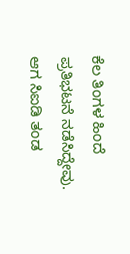ಕೆಲ ತಿಂಗಳ ಹಿಂದೆ ಪ್ರತಿಭಟನೆ ನಡೆಸಿದ್ದೇವು. ಆಗ ಸಿಐಡಿ ತಂಡ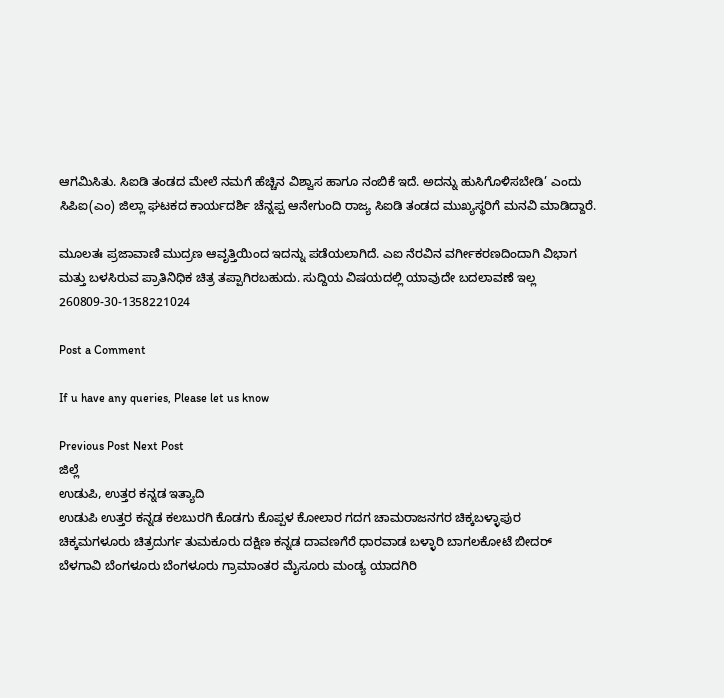ಆಗಮಿಸಿತು. ಸಿಐಡಿ ತಂಡದ ಮೇಲೆ ನಮಗೆ ಹೆಚ್ಚಿನ ವಿಶ್ವಾಸ ಹಾಗೂ ನಂಬಿಕೆ ಇದೆ. ಅದನ್ನು ಹುಸಿಗೊಳಿಸಬೇಡಿ’ ಎಂದು ಸಿಪಿಐ(ಎಂ) ಜಿಲ್ಲಾ ಘಟಕದ ಕಾರ್ಯದರ್ಶಿ ಚೆನ್ನಪ್ಪ ಆನೇಗುಂದಿ ರಾಜ್ಯ ಸಿಐಡಿ ತಂಡದ ಮುಖ್ಯಸ್ಥರಿಗೆ ಮನವಿ ಮಾಡಿದ್ದಾರೆ.

ಮೂಲತಃ ಪ್ರಜಾವಾಣಿ ಮುದ್ರಣ ಆವೃತ್ತಿಯಿಂದ ಇದನ್ನು ಪಡೆಯಲಾಗಿದೆ. ಎಐ ನೆರವಿನ ವರ್ಗೀಕರಣದಿಂದಾಗಿ ವಿಭಾಗ ಮತ್ತು ಬಳಸಿರುವ ಪ್ರಾತಿನಿಧಿಕ ಚಿತ್ರ ತಪ್ಪಾಗಿರಬಹುದು. ಸುದ್ದಿಯ ವಿಷಯದಲ್ಲಿ ಯಾವುದೇ ಬದಲಾವಣೆ ಇಲ್ಲ
260809-30-1358221024

Post a Comment

If u have any queries, Please let us know

Previous Post Next Post
ಜಿಲ್ಲೆ
ಉಡುಪಿ, ಉತ್ತರ ಕನ್ನಡ ಇತ್ಯಾದಿ
ಉಡುಪಿ ಉತ್ತರ ಕನ್ನಡ ಕಲಬುರಗಿ ಕೊಡಗು ಕೊಪ್ಪಳ ಕೋಲಾರ ಗದಗ ಚಾಮರಾಜನಗರ ಚಿಕ್ಕಬಳ್ಳಾಪುರ
ಚಿಕ್ಕಮಗಳೂರು ಚಿತ್ರದುರ್ಗ ತುಮಕೂರು ದಕ್ಷಿಣ ಕನ್ನಡ ದಾವಣಗೆರೆ ಧಾರವಾಡ ಬಳ್ಳಾರಿ ಬಾಗಲಕೋಟೆ ಬೀದರ್
ಬೆಳಗಾವಿ ಬೆಂಗಳೂರು ಬೆಂಗಳೂರು ಗ್ರಾಮಾಂತರ ಮೈಸೂರು ಮಂಡ್ಯ ಯಾದಗಿರಿ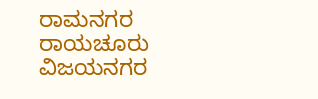ರಾಮನಗರ ರಾಯಚೂರು ವಿಜಯನಗರ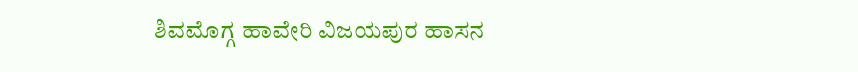ಶಿವಮೊಗ್ಗ ಹಾವೇರಿ ವಿಜಯಪುರ ಹಾಸನ